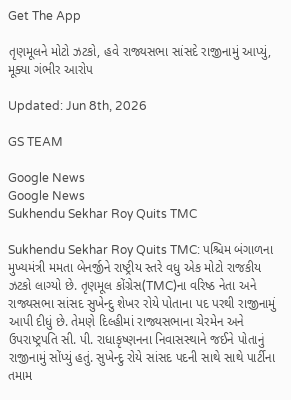Get The App

તૃણમૂલને મોટો ઝટકો, હવે રાજ્યસભા સાંસદે રાજીનામું આપ્યું, મૂક્યા ગંભીર આરોપ

Updated: Jun 8th, 2026

GS TEAM

Google News
Google News
Sukhendu Sekhar Roy Quits TMC

Sukhendu Sekhar Roy Quits TMC: પશ્ચિમ બંગાળના મુખ્યમંત્રી મમતા બેનર્જીને રાષ્ટ્રીય સ્તરે વધુ એક મોટો રાજકીય ઝટકો લાગ્યો છે. તૃણમૂલ કોંગ્રેસ(TMC)ના વરિષ્ઠ નેતા અને રાજ્યસભા સાંસદ સુખેન્દુ શેખર રોયે પોતાના પદ પરથી રાજીનામું આપી દીધું છે. તેમણે દિલ્હીમાં રાજ્યસભાના ચેરમેન અને ઉપરાષ્ટ્રપતિ સી. પી. રાધાકૃષ્ણનના નિવાસસ્થાને જઈને પોતાનું રાજીનામું સોંપ્યું હતું. સુખેન્દુ રોયે સાંસદ પદની સાથે સાથે પાર્ટીના તમામ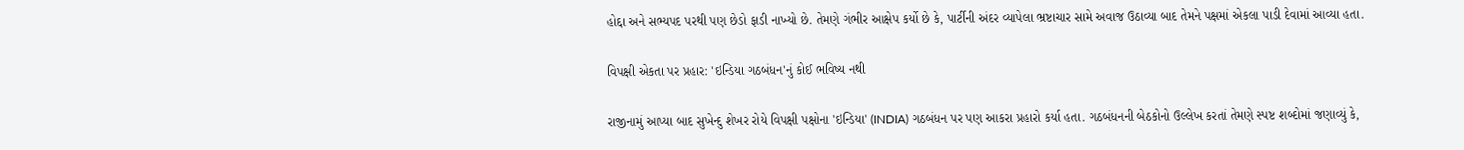હોદ્દા અને સભ્યપદ પરથી પણ છેડો ફાડી નાખ્યો છે. તેમણે ગંભીર આક્ષેપ કર્યો છે કે, પાર્ટીની અંદર વ્યાપેલા ભ્રષ્ટાચાર સામે અવાજ ઉઠાવ્યા બાદ તેમને પક્ષમાં એકલા પાડી દેવામાં આવ્યા હતા.

વિપક્ષી એકતા પર પ્રહાર: 'ઇન્ડિયા ગઠબંધન'નું કોઈ ભવિષ્ય નથી

રાજીનામું આપ્યા બાદ સુખેન્દુ શેખર રોયે વિપક્ષી પક્ષોના 'ઇન્ડિયા' (INDIA) ગઠબંધન પર પણ આકરા પ્રહારો કર્યા હતા. ગઠબંધનની બેઠકોનો ઉલ્લેખ કરતાં તેમણે સ્પષ્ટ શબ્દોમાં જણાવ્યું કે,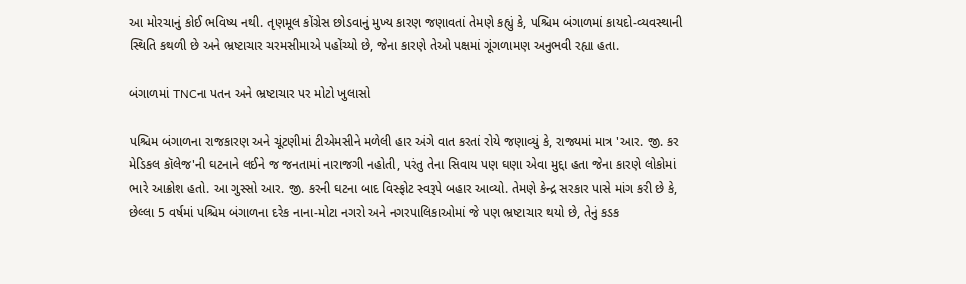આ મોરચાનું કોઈ ભવિષ્ય નથી. તૃણમૂલ કોંગ્રેસ છોડવાનું મુખ્ય કારણ જણાવતાં તેમણે કહ્યું કે, પશ્ચિમ બંગાળમાં કાયદો-વ્યવસ્થાની સ્થિતિ કથળી છે અને ભ્રષ્ટાચાર ચરમસીમાએ પહોંચ્યો છે, જેના કારણે તેઓ પક્ષમાં ગૂંગળામણ અનુભવી રહ્યા હતા.

બંગાળમાં TNCના પતન અને ભ્રષ્ટાચાર પર મોટો ખુલાસો

પશ્ચિમ બંગાળના રાજકારણ અને ચૂંટણીમાં ટીએમસીને મળેલી હાર અંગે વાત કરતાં રોયે જણાવ્યું કે, રાજ્યમાં માત્ર 'આર. જી. કર મેડિકલ કૉલેજ'ની ઘટનાને લઈને જ જનતામાં નારાજગી નહોતી, પરંતુ તેના સિવાય પણ ઘણા એવા મુદ્દા હતા જેના કારણે લોકોમાં ભારે આક્રોશ હતો. આ ગુસ્સો આર. જી. કરની ઘટના બાદ વિસ્ફોટ સ્વરૂપે બહાર આવ્યો. તેમણે કેન્દ્ર સરકાર પાસે માંગ કરી છે કે, છેલ્લા 5 વર્ષમાં પશ્ચિમ બંગાળના દરેક નાના-મોટા નગરો અને નગરપાલિકાઓમાં જે પણ ભ્રષ્ટાચાર થયો છે, તેનું કડક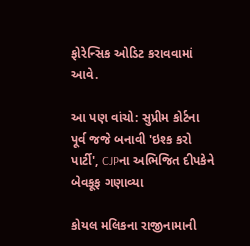ફોરેન્સિક ઓડિટ કરાવવામાં આવે.

આ પણ વાંચો: સુપ્રીમ કોર્ટના પૂર્વ જજે બનાવી 'ઇશ્ક કરો પાર્ટી', CJPના અભિજિત દીપકેને બેવકૂફ ગણાવ્યા

કોયલ મલિકના રાજીનામાની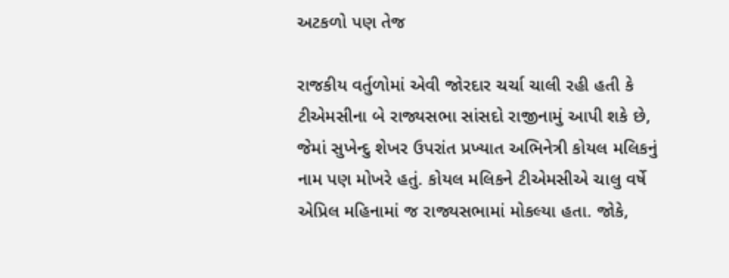અટકળો પણ તેજ

રાજકીય વર્તુળોમાં એવી જોરદાર ચર્ચા ચાલી રહી હતી કે ટીએમસીના બે રાજ્યસભા સાંસદો રાજીનામું આપી શકે છે, જેમાં સુખેન્દુ શેખર ઉપરાંત પ્રખ્યાત અભિનેત્રી કોયલ મલિકનું નામ પણ મોખરે હતું. કોયલ મલિકને ટીએમસીએ ચાલુ વર્ષે એપ્રિલ મહિનામાં જ રાજ્યસભામાં મોકલ્યા હતા. જોકે,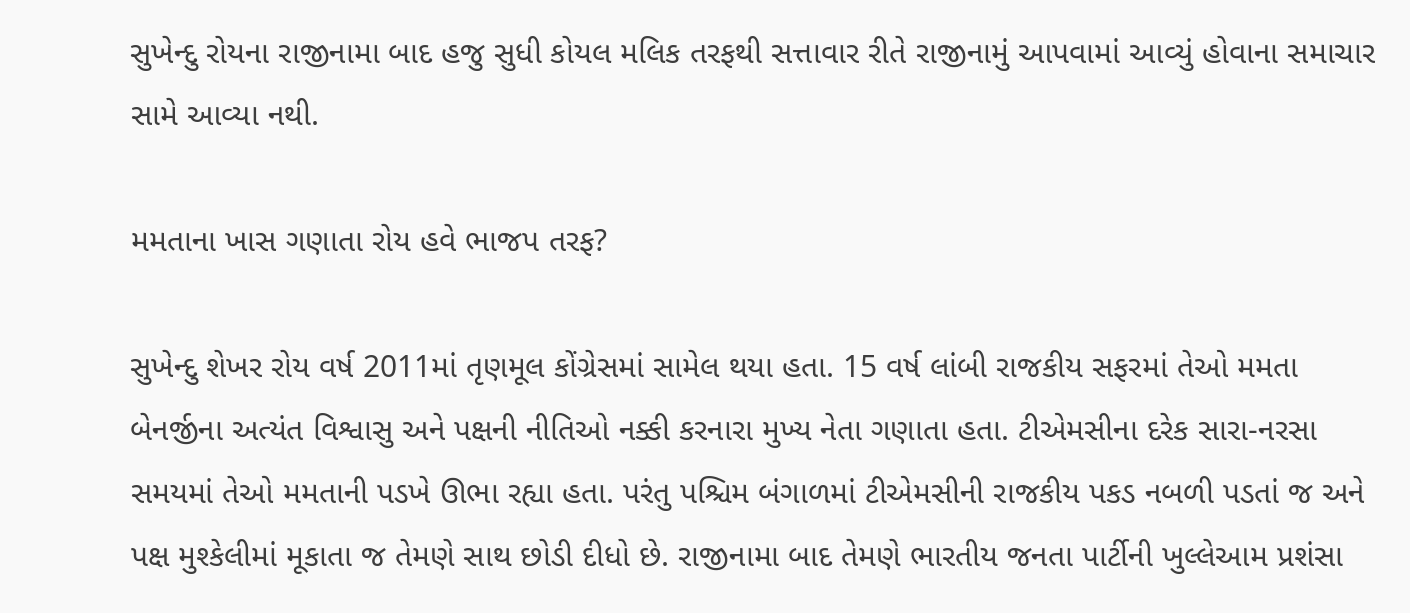સુખેન્દુ રોયના રાજીનામા બાદ હજુ સુધી કોયલ મલિક તરફથી સત્તાવાર રીતે રાજીનામું આપવામાં આવ્યું હોવાના સમાચાર સામે આવ્યા નથી.

મમતાના ખાસ ગણાતા રોય હવે ભાજપ તરફ?

સુખેન્દુ શેખર રોય વર્ષ 2011માં તૃણમૂલ કોંગ્રેસમાં સામેલ થયા હતા. 15 વર્ષ લાંબી રાજકીય સફરમાં તેઓ મમતા બેનર્જીના અત્યંત વિશ્વાસુ અને પક્ષની નીતિઓ નક્કી કરનારા મુખ્ય નેતા ગણાતા હતા. ટીએમસીના દરેક સારા-નરસા સમયમાં તેઓ મમતાની પડખે ઊભા રહ્યા હતા. પરંતુ પશ્ચિમ બંગાળમાં ટીએમસીની રાજકીય પકડ નબળી પડતાં જ અને પક્ષ મુશ્કેલીમાં મૂકાતા જ તેમણે સાથ છોડી દીધો છે. રાજીનામા બાદ તેમણે ભારતીય જનતા પાર્ટીની ખુલ્લેઆમ પ્રશંસા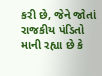કરી છે, જેને જોતાં રાજકીય પંડિતો માની રહ્યા છે કે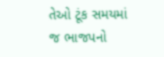તેઓ ટૂંક સમયમાં જ ભાજપનો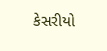કેસરીયો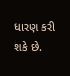ધારણ કરી શકે છે.